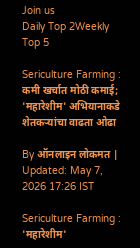Join us
Daily Top 2Weekly Top 5

Sericulture Farming : कमी खर्चात मोठी कमाई; 'महारेशीम' अभियानाकडे शेतकऱ्यांचा वाढता ओढा

By ऑनलाइन लोकमत | Updated: May 7, 2026 17:26 IST

Sericulture Farming : 'महारेशीम'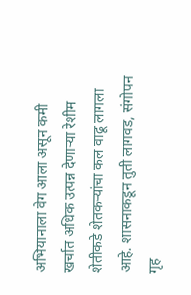अभियानाला वेग आला असून कमी खर्चात अधिक उत्पन्न देणाऱ्या रेशीम शेतीकडे शेतकऱ्यांचा कल वाढू लागला आहे. शासनाकडून तुती लागवड, संगोपन गृह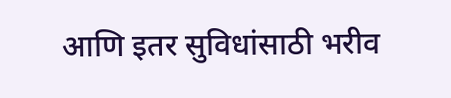आणि इतर सुविधांसाठी भरीव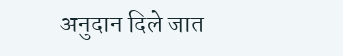अनुदान दिले जात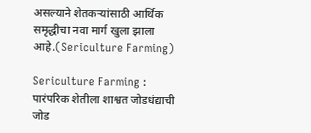असल्याने शेतकऱ्यांसाठी आर्थिक समृद्धीचा नवा मार्ग खुला झाला आहे.(Sericulture Farming)

Sericulture Farming : पारंपरिक शेतीला शाश्वत जोडधंद्याची जोड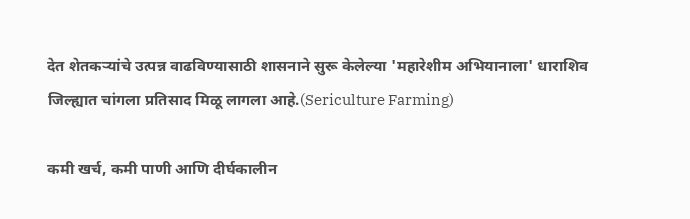देत शेतकऱ्यांचे उत्पन्न वाढविण्यासाठी शासनाने सुरू केलेल्या 'महारेशीम अभियानाला' धाराशिव जिल्ह्यात चांगला प्रतिसाद मिळू लागला आहे.(Sericulture Farming)

कमी खर्च, कमी पाणी आणि दीर्घकालीन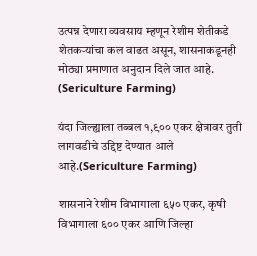उत्पन्न देणारा व्यवसाय म्हणून रेशीम शेतीकडे शेतकऱ्यांचा कल वाढत असून, शासनाकडूनही मोठ्या प्रमाणात अनुदान दिले जात आहे. (Sericulture Farming)

यंदा जिल्ह्याला तब्बल १,९०० एकर क्षेत्रावर तुती लागवडीचे उद्दिष्ट देण्यात आले आहे.(Sericulture Farming)

शासनाने रेशीम विभागाला ६५० एकर, कृषी विभागाला ६०० एकर आणि जिल्हा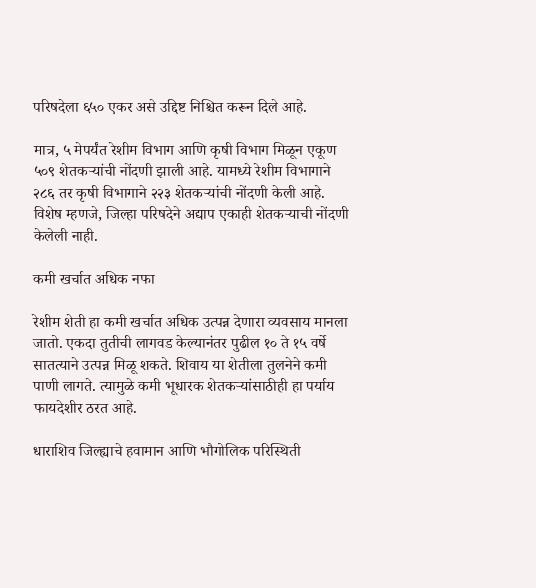परिषदेला ६५० एकर असे उद्दिष्ट निश्चित करून दिले आहे.

मात्र, ५ मेपर्यंत रेशीम विभाग आणि कृषी विभाग मिळून एकूण ५०९ शेतकऱ्यांची नोंदणी झाली आहे. यामध्ये रेशीम विभागाने २८६ तर कृषी विभागाने २२३ शेतकऱ्यांची नोंदणी केली आहे. विशेष म्हणजे, जिल्हा परिषदेने अद्याप एकाही शेतकऱ्याची नोंदणी केलेली नाही.

कमी खर्चात अधिक नफा

रेशीम शेती हा कमी खर्चात अधिक उत्पन्न देणारा व्यवसाय मानला जातो. एकदा तुतीची लागवड केल्यानंतर पुढील १० ते १५ वर्षे सातत्याने उत्पन्न मिळू शकते. शिवाय या शेतीला तुलनेने कमी पाणी लागते. त्यामुळे कमी भूधारक शेतकऱ्यांसाठीही हा पर्याय फायदेशीर ठरत आहे.

धाराशिव जिल्ह्याचे हवामान आणि भौगोलिक परिस्थिती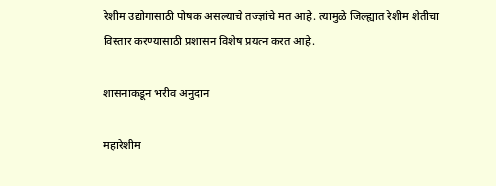रेशीम उद्योगासाठी पोषक असल्याचे तज्ज्ञांचे मत आहे. त्यामुळे जिल्ह्यात रेशीम शेतीचा विस्तार करण्यासाठी प्रशासन विशेष प्रयत्न करत आहे.

शासनाकडून भरीव अनुदान

महारेशीम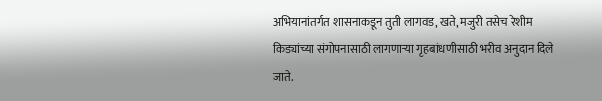अभियानांतर्गत शासनाकडून तुती लागवड, खते, मजुरी तसेच रेशीम किड्यांच्या संगोपनासाठी लागणाऱ्या गृहबांधणीसाठी भरीव अनुदान दिले जाते.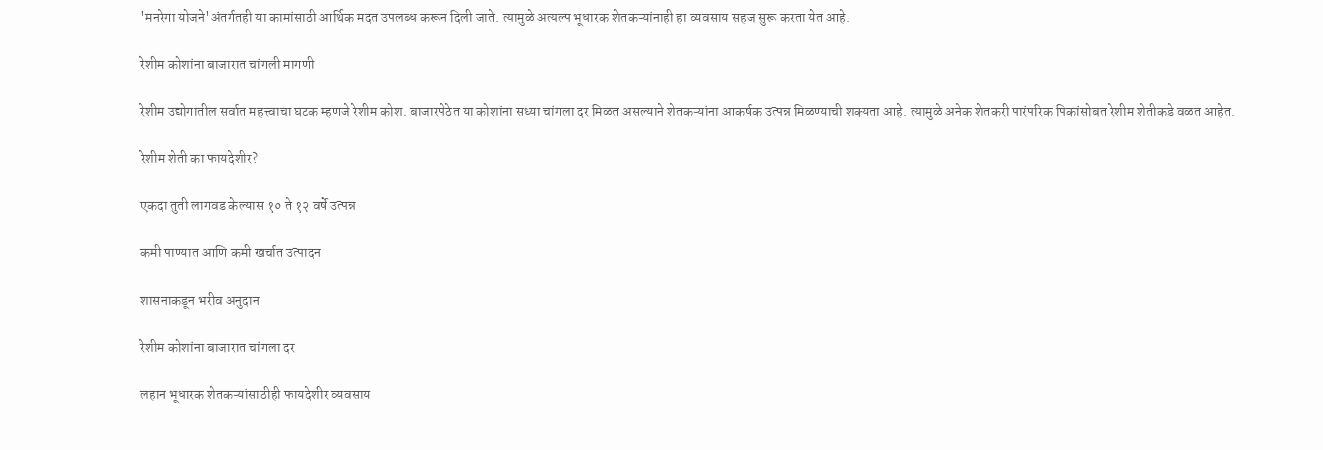'मनरेगा योजने'अंतर्गतही या कामांसाठी आर्थिक मदत उपलब्ध करून दिली जाते. त्यामुळे अत्यल्प भूधारक शेतकऱ्यांनाही हा व्यवसाय सहज सुरू करता येत आहे.

रेशीम कोशांना बाजारात चांगली मागणी

रेशीम उद्योगातील सर्वात महत्त्वाचा घटक म्हणजे रेशीम कोश. बाजारपेठेत या कोशांना सध्या चांगला दर मिळत असल्याने शेतकऱ्यांना आकर्षक उत्पन्न मिळण्याची शक्यता आहे. त्यामुळे अनेक शेतकरी पारंपरिक पिकांसोबत रेशीम शेतीकडे वळत आहेत.

रेशीम शेती का फायदेशीर?

एकदा तुती लागवड केल्यास १० ते १२ वर्षे उत्पन्न

कमी पाण्यात आणि कमी खर्चात उत्पादन

शासनाकडून भरीव अनुदान

रेशीम कोशांना बाजारात चांगला दर

लहान भूधारक शेतकऱ्यांसाठीही फायदेशीर व्यवसाय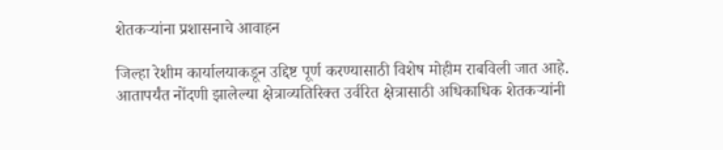शेतकऱ्यांना प्रशासनाचे आवाहन

जिल्हा रेशीम कार्यालयाकडून उद्दिष्ट पूर्ण करण्यासाठी विशेष मोहीम राबविली जात आहे. आतापर्यंत नोंदणी झालेल्या क्षेत्राव्यतिरिक्त उर्वरित क्षेत्रासाठी अधिकाधिक शेतकऱ्यांनी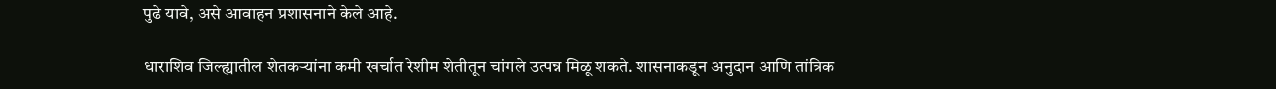पुढे यावे, असे आवाहन प्रशासनाने केले आहे.

धाराशिव जिल्ह्यातील शेतकऱ्यांना कमी खर्चात रेशीम शेतीतून चांगले उत्पन्न मिळू शकते. शासनाकडून अनुदान आणि तांत्रिक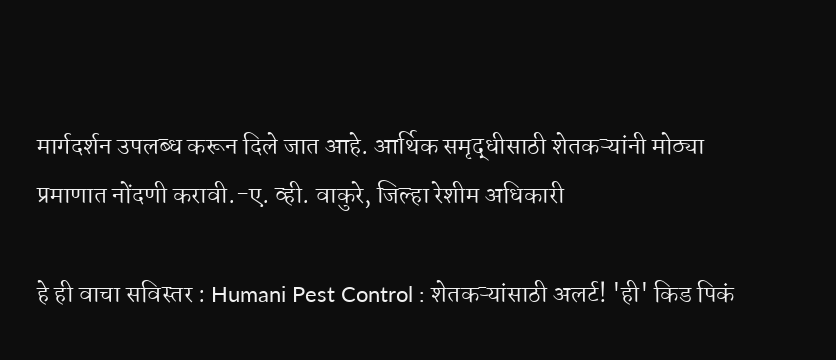मार्गदर्शन उपलब्ध करून दिले जात आहे. आर्थिक समृद्धीसाठी शेतकऱ्यांनी मोठ्या प्रमाणात नोंदणी करावी.-ए. व्ही. वाकुरे, जिल्हा रेशीम अधिकारी

हे ही वाचा सविस्तर : Humani Pest Control : शेतकऱ्यांसाठी अलर्ट! 'ही' किड पिकं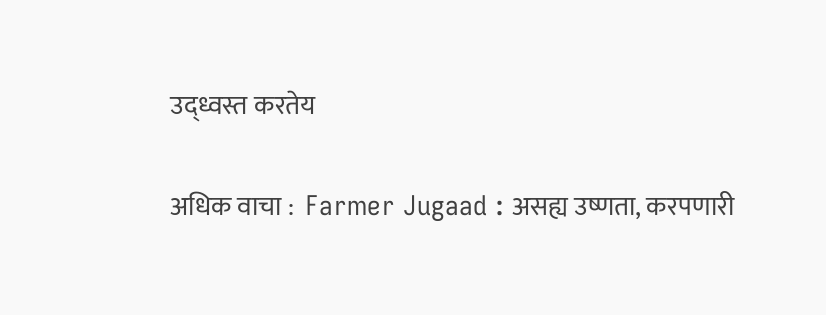उद्ध्वस्त करतेय

अधिक वाचा :  Farmer Jugaad : असह्य उष्णता, करपणारी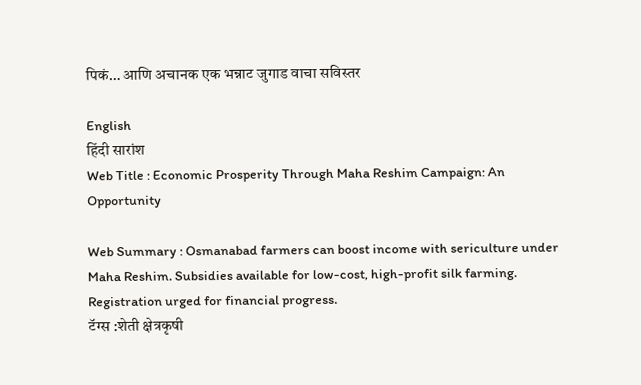पिकं… आणि अचानक एक भन्नाट जुगाड वाचा सविस्तर

English
हिंदी सारांश
Web Title : Economic Prosperity Through Maha Reshim Campaign: An Opportunity

Web Summary : Osmanabad farmers can boost income with sericulture under Maha Reshim. Subsidies available for low-cost, high-profit silk farming. Registration urged for financial progress.
टॅग्स :शेती क्षेत्रकृषी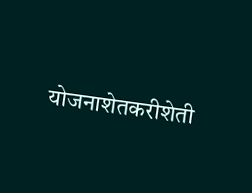योजनाशेतकरीशेती